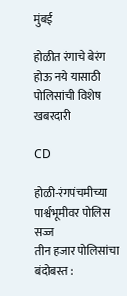मुंबई

होळीत रंगाचे बेरंग होऊ नये यासाठी पोलिसांची विशेष खबरदारी

CD

होळी-रंगपंचमीच्या पार्श्वभूमीवर पोलिस सज्ज
तीन हजार पोलिसांचा बंदोबस्त :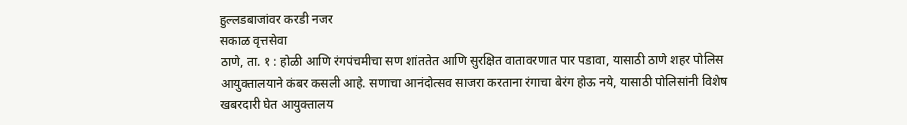हुल्लडबाजांवर करडी नजर
सकाळ वृत्तसेवा
ठाणे, ता. १ : होळी आणि रंगपंचमीचा सण शांततेत आणि सुरक्षित वातावरणात पार पडावा, यासाठी ठाणे शहर पोलिस आयुक्तालयाने कंबर कसली आहे. सणाचा आनंदोत्सव साजरा करताना रंगाचा बेरंग होऊ नये, यासाठी पोलिसांनी विशेष खबरदारी घेत आयुक्तालय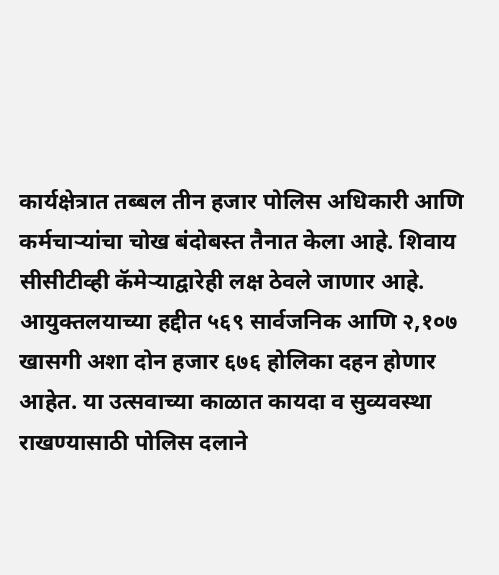कार्यक्षेत्रात तब्बल तीन हजार पोलिस अधिकारी आणि कर्मचाऱ्यांचा चोख बंदोबस्त तैनात केला आहे. शिवाय सीसीटीव्ही कॅमेऱ्याद्वारेही लक्ष ठेवले जाणार आहे.
आयुक्तलयाच्या हद्दीत ५६९ सार्वजनिक आणि २,१०७ खासगी अशा दोन हजार ६७६ होलिका दहन होणार आहेत. या उत्सवाच्या काळात कायदा व सुव्यवस्था राखण्यासाठी पोलिस दलाने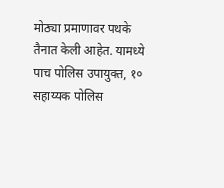मोठ्या प्रमाणावर पथके तैनात केली आहेत. यामध्ये पाच पोलिस उपायुक्त, १० सहाय्यक पोलिस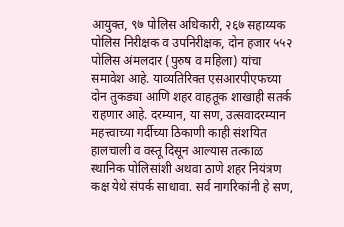आयुक्त, ९७ पोलिस अधिकारी, २६७ सहाय्यक पोलिस निरीक्षक व उपनिरीक्षक, दोन हजार ५५२ पोलिस अंमलदार (पुरुष व महिला) यांचा समावेश आहे. याव्यतिरिक्त एसआरपीएफच्या दोन तुकड्या आणि शहर वाहतूक शाखाही सतर्क राहणार आहे. दरम्यान, या सण, उत्सवादरम्यान महत्त्वाच्या गर्दीच्या ठिकाणी काही संशयित हालचाली व वस्तू दिसून आल्यास तत्काळ स्थानिक पोलिसांशी अथवा ठाणे शहर नियंत्रण कक्ष येथे संपर्क साधावा. सर्व नागरिकांनी हे सण,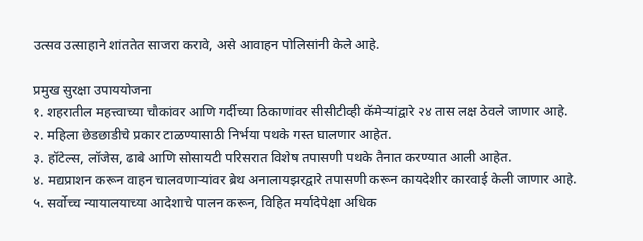उत्सव उत्साहाने शांततेत साजरा करावे, असे आवाहन पोलिसांनी केले आहे.

प्रमुख सुरक्षा उपाययोजना
१. शहरातील महत्त्वाच्या चौकांवर आणि गर्दीच्या ठिकाणांवर सीसीटीव्ही कॅमेऱ्यांद्वारे २४ तास लक्ष ठेवले जाणार आहे.
२. महिला छेडछाडीचे प्रकार टाळण्यासाठी निर्भया पथके गस्त घालणार आहेत.
३. हॉटेल्स, लॉजेस, ढाबे आणि सोसायटी परिसरात विशेष तपासणी पथके तैनात करण्यात आली आहेत.
४. मद्यप्राशन करून वाहन चालवणाऱ्यांवर ब्रेथ अनालायझरद्वारे तपासणी करून कायदेशीर कारवाई केली जाणार आहे.
५. सर्वोच्च न्यायालयाच्या आदेशाचे पालन करून, विहित मर्यादेपेक्षा अधिक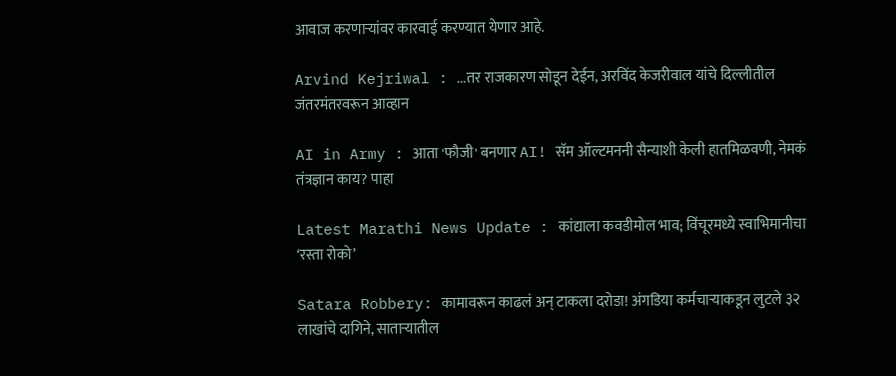आवाज करणाऱ्यांवर कारवाई करण्यात येणार आहे.

Arvind Kejriwal : ...तर राजकारण सोडून देईन, अरविंद केजरीवाल यांचे दिल्लीतील जंतरमंतरवरून आव्हान

AI in Army : आता 'फौजी' बनणार AI! सॅम ऑल्टमननी सैन्याशी केली हातमिळवणी, नेमकं तंत्रज्ञान काय? पाहा

Latest Marathi News Update : कांद्याला कवडीमोल भाव; विंचूरमध्ये स्वाभिमानीचा ‘रस्ता रोको’

Satara Robbery: कामावरून काढलं अन् टाकला दरोडा! अंगडिया कर्मचाऱ्याकडून लुटले ३२ लाखांचे दागिने, साताऱ्यातील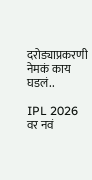दरोड्याप्रकरणी नेमकं काय घडलं..

IPL 2026 वर नवं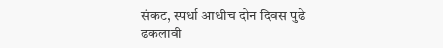संकट, स्पर्धा आधीच दोन दिवस पुढे ढकलावी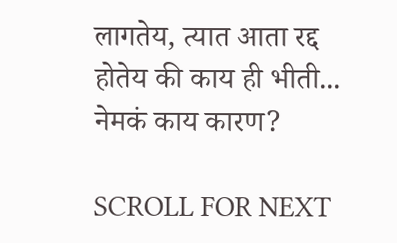लागतेय, त्यात आता रद्द होतेय की काय ही भीती... नेमकं काय कारण?

SCROLL FOR NEXT